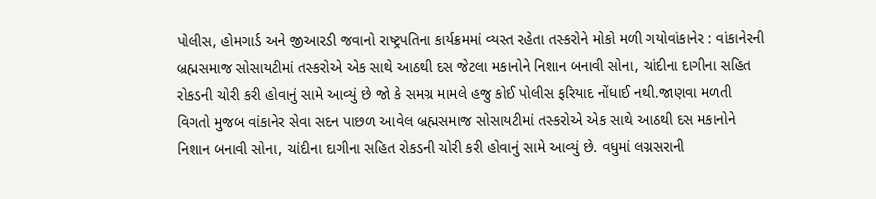પોલીસ, હોમગાર્ડ અને જીઆરડી જવાનો રાષ્ટ્રપતિના કાર્યક્રમમાં વ્યસ્ત રહેતા તસ્કરોને મોકો મળી ગયોવાંકાનેર : વાંકાનેરની બ્રહ્મસમાજ સોસાયટીમાં તસ્કરોએ એક સાથે આઠથી દસ જેટલા મકાનોને નિશાન બનાવી સોના, ચાંદીના દાગીના સહિત રોકડની ચોરી કરી હોવાનું સામે આવ્યું છે જો કે સમગ્ર મામલે હજુ કોઈ પોલીસ ફરિયાદ નોંધાઈ નથી.જાણવા મળતી વિગતો મુજબ વાંકાનેર સેવા સદન પાછળ આવેલ બ્રહ્મસમાજ સોસાયટીમાં તસ્કરોએ એક સાથે આઠથી દસ મકાનોને નિશાન બનાવી સોના, ચાંદીના દાગીના સહિત રોકડની ચોરી કરી હોવાનું સામે આવ્યું છે. વધુમાં લગ્નસરાની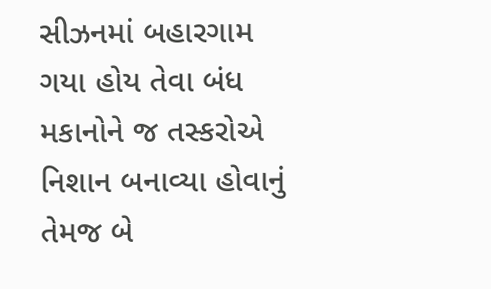સીઝનમાં બહારગામ ગયા હોય તેવા બંધ મકાનોને જ તસ્કરોએ નિશાન બનાવ્યા હોવાનું તેમજ બે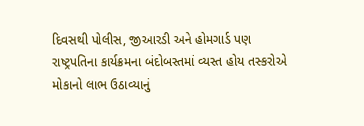દિવસથી પોલીસ, જીઆરડી અને હોમગાર્ડ પણ રાષ્ટ્રપતિના કાર્યક્રમના બંદોબસ્તમાં વ્યસ્ત હોય તસ્કરોએ મોકાનો લાભ ઉઠાવ્યાનું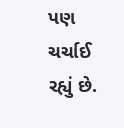પણ ચર્ચાઈ રહ્યું છે.